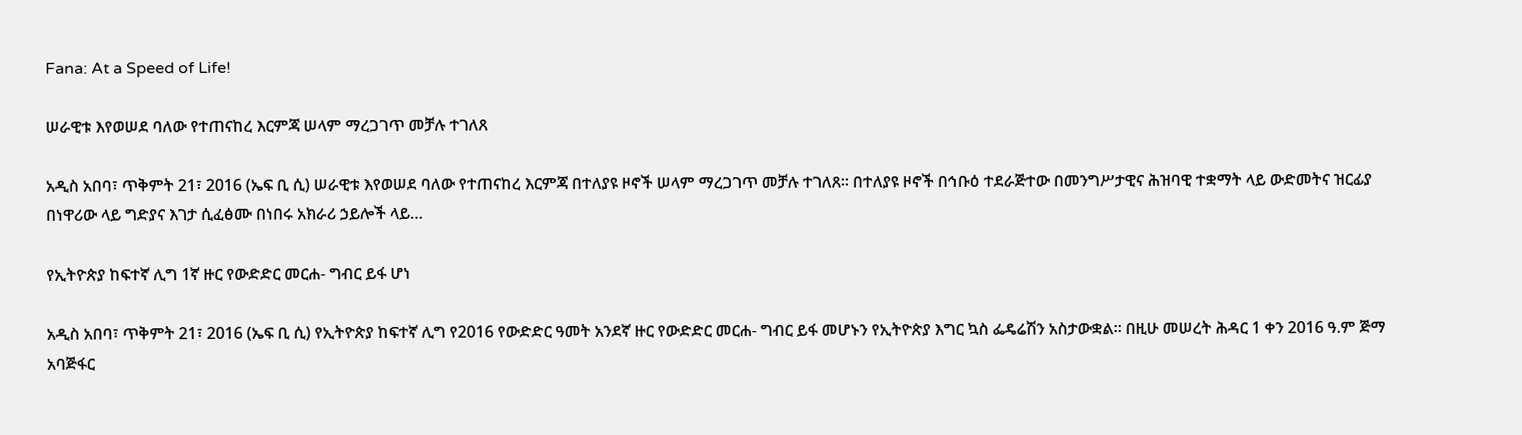Fana: At a Speed of Life!

ሠራዊቱ እየወሠደ ባለው የተጠናከረ እርምጃ ሠላም ማረጋገጥ መቻሉ ተገለጸ

አዲስ አበባ፣ ጥቅምት 21፣ 2016 (ኤፍ ቢ ሲ) ሠራዊቱ እየወሠደ ባለው የተጠናከረ እርምጃ በተለያዩ ዞኖች ሠላም ማረጋገጥ መቻሉ ተገለጸ፡፡ በተለያዩ ዞኖች በኅቡዕ ተደራጅተው በመንግሥታዊና ሕዝባዊ ተቋማት ላይ ውድመትና ዝርፊያ በነዋሪው ላይ ግድያና እገታ ሲፈፅሙ በነበሩ አክራሪ ኃይሎች ላይ…

የኢትዮጵያ ከፍተኛ ሊግ 1ኛ ዙር የውድድር መርሐ- ግብር ይፋ ሆነ

አዲስ አበባ፣ ጥቅምት 21፣ 2016 (ኤፍ ቢ ሲ) የኢትዮጵያ ከፍተኛ ሊግ የ2016 የውድድር ዓመት አንደኛ ዙር የውድድር መርሐ- ግብር ይፋ መሆኑን የኢትዮጵያ እግር ኳስ ፌዴሬሽን አስታውቋል፡፡ በዚሁ መሠረት ሕዳር 1 ቀን 2016 ዓ.ም ጅማ አባጅፋር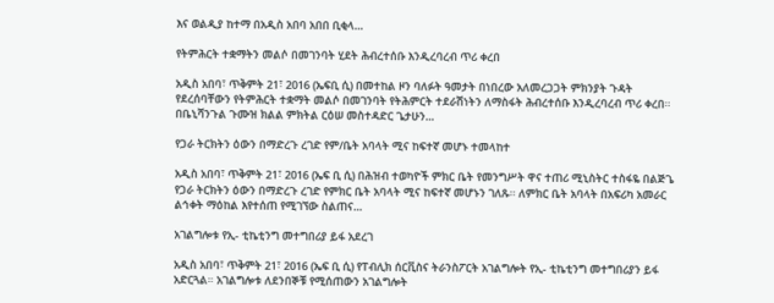እና ወልዲያ ከተማ በአዲስ አበባ አበበ ቢቂላ…

የትምሕርት ተቋማትን መልሶ በመገንባት ሂደት ሕብረተሰቡ እንዲረባረብ ጥሪ ቀረበ

አዲስ አበባ፣ ጥቅምት 21፣ 2016 (ኤፍቢ ሲ) በመተከል ዞን ባለፉት ዓመታት በነበረው አለመረጋጋት ምክንያት ጉዳት የደረሰባቸውን የትምሕርት ተቋማት መልሶ በመገንባት የትሕምርት ተደራሽነትን ለማስፋት ሕብረተሰቡ እንዲረባረብ ጥሪ ቀረበ፡፡ በቤኒሻንጉል ጉሙዝ ክልል ምክትል ርዕሠ መስተዳድር ጌታሁን…

የጋራ ትርክትን ዕውን በማድረጉ ረገድ የም/ቤት አባላት ሚና ከፍተኛ መሆኑ ተመላከተ

አዲስ አበባ፣ ጥቅምት 21፣ 2016 (ኤፍ ቢ ሲ) በሕዝብ ተወካዮች ምክር ቤት የመንግሥት ዋና ተጠሪ ሚኒስትር ተስፋዬ በልጅጌ የጋራ ትርክትን ዕውን በማድረጉ ረገድ የምክር ቤት አባላት ሚና ከፍተኛ መሆኑን ገለጹ፡፡ ለምክር ቤት አባላት በአፍሪካ አመራር ልኅቀት ማዕከል እየተሰጠ የሚገኘው ስልጠና…

አገልግሎቱ የኢ- ቲኬቲንግ መተግበሪያ ይፋ አደረገ

አዲስ አበባ፣ ጥቅምት 21፣ 2016 (ኤፍ ቢ ሲ) የፐብሊክ ሰርቪስና ትራንስፖርት አገልግሎት የኢ- ቲኬቲንግ መተግበሪያን ይፋ አድርጓል። አገልግሎቱ ለደንበኞቹ የሚሰጠውን አገልግሎት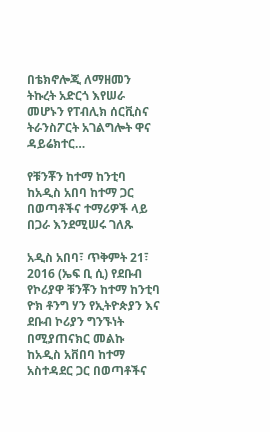በቴክኖሎጂ ለማዘመን ትኩረት አድርጎ እየሠራ መሆኑን የፐብሊክ ሰርቪስና ትራንስፖርት አገልግሎት ዋና ዳይሬክተር…

የቹንቾን ከተማ ከንቲባ ከአዲስ አበባ ከተማ ጋር በወጣቶችና ተማሪዎች ላይ በጋራ እንደሚሠሩ ገለጹ

አዲስ አበባ፣ ጥቅምት 21፣ 2016 (ኤፍ ቢ ሲ) የደቡብ የኮሪያዋ ቹንቾን ከተማ ከንቲባ ዮክ ቶንግ ሃን የኢትዮጵያን እና ደቡብ ኮሪያን ግንኙነት በሚያጠናክር መልኩ ከአዲስ አቨበባ ከተማ አስተዳደር ጋር በወጣቶችና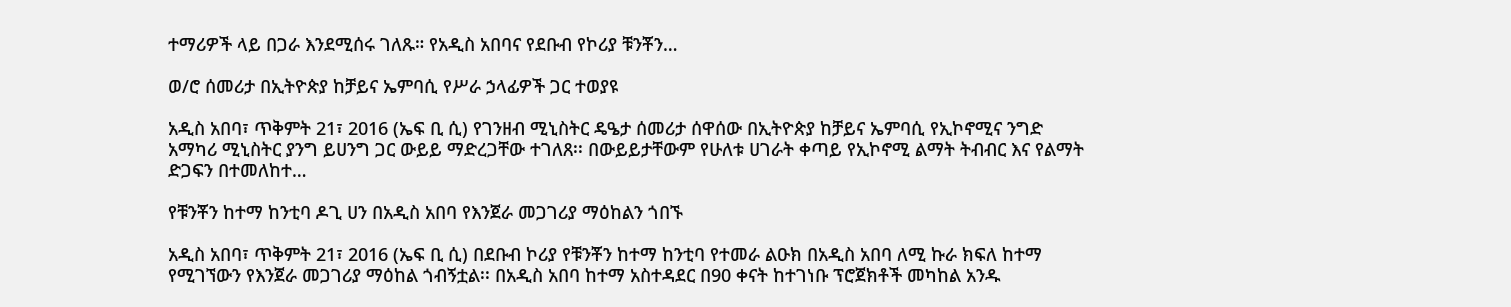ተማሪዎች ላይ በጋራ እንደሚሰሩ ገለጹ። የአዲስ አበባና የደቡብ የኮሪያ ቹንቾን…

ወ/ሮ ሰመሪታ በኢትዮጵያ ከቻይና ኤምባሲ የሥራ ኃላፊዎች ጋር ተወያዩ

አዲስ አበባ፣ ጥቅምት 21፣ 2016 (ኤፍ ቢ ሲ) የገንዘብ ሚኒስትር ዴዔታ ሰመሪታ ሰዋሰው በኢትዮጵያ ከቻይና ኤምባሲ የኢኮኖሚና ንግድ አማካሪ ሚኒስትር ያንግ ይሀንግ ጋር ውይይ ማድረጋቸው ተገለጸ፡፡ በውይይታቸውም የሁለቱ ሀገራት ቀጣይ የኢኮኖሚ ልማት ትብብር እና የልማት ድጋፍን በተመለከተ…

የቹንቾን ከተማ ከንቲባ ዶጊ ሀን በአዲስ አበባ የእንጀራ መጋገሪያ ማዕከልን ጎበኙ

አዲስ አበባ፣ ጥቅምት 21፣ 2016 (ኤፍ ቢ ሲ) በደቡብ ኮሪያ የቹንቾን ከተማ ከንቲባ የተመራ ልዑክ በአዲስ አበባ ለሚ ኩራ ክፍለ ከተማ የሚገኘውን የእንጀራ መጋገሪያ ማዕከል ጎብኝቷል፡፡ በአዲስ አበባ ከተማ አስተዳደር በ90 ቀናት ከተገነቡ ፕሮጀክቶች መካከል አንዱ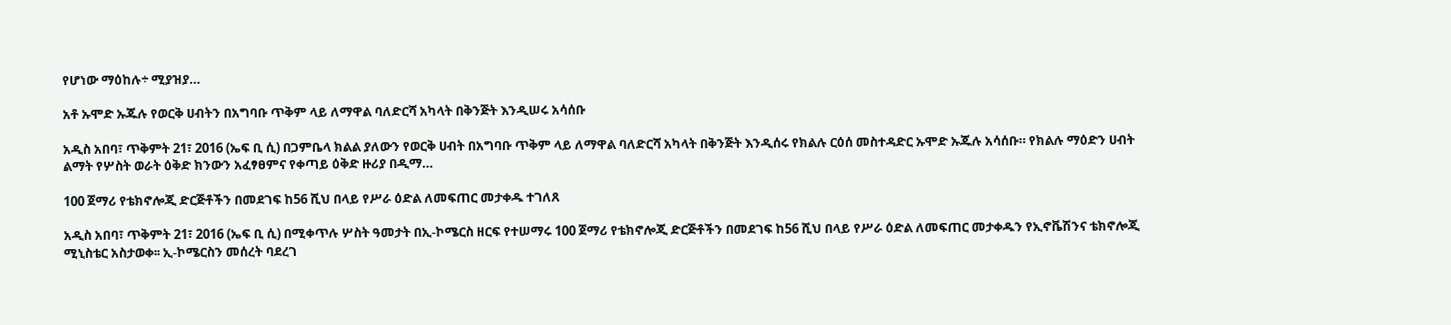የሆነው ማዕከሉ÷ ሚያዝያ…

አቶ ኡሞድ ኡጁሉ የወርቅ ሀብትን በአግባቡ ጥቅም ላይ ለማዋል ባለድርሻ አካላት በቅንጅት እንዲሠሩ አሳሰቡ

አዲስ አበባ፣ ጥቅምት 21፣ 2016 (ኤፍ ቢ ሲ) በጋምቤላ ክልል ያለውን የወርቅ ሀብት በአግባቡ ጥቅም ላይ ለማዋል ባለድርሻ አካላት በቅንጅት እንዲሰሩ የክልሉ ርዕሰ መስተዳድር ኡሞድ ኡጁሉ አሳሰቡ። የክልሉ ማዕድን ሀብት ልማት የሦስት ወራት ዕቅድ ክንውን አፈፃፀምና የቀጣይ ዕቅድ ዙሪያ በዲማ…

100 ጀማሪ የቴክኖሎጂ ድርጅቶችን በመደገፍ ከ56 ሺህ በላይ የሥራ ዕድል ለመፍጠር መታቀዱ ተገለጸ

አዲስ አበባ፣ ጥቅምት 21፣ 2016 (ኤፍ ቢ ሲ) በሚቀጥሉ ሦስት ዓመታት በኢ-ኮሜርስ ዘርፍ የተሠማሩ 100 ጀማሪ የቴክኖሎጂ ድርጅቶችን በመደገፍ ከ56 ሺህ በላይ የሥራ ዕድል ለመፍጠር መታቀዱን የኢኖቬሽንና ቴክኖሎጂ ሚኒስቴር አስታወቀ፡፡ ኢ-ኮሜርስን መሰረት ባደረገ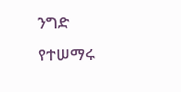ንግድ የተሠማሩ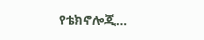የቴክኖሎጂ…